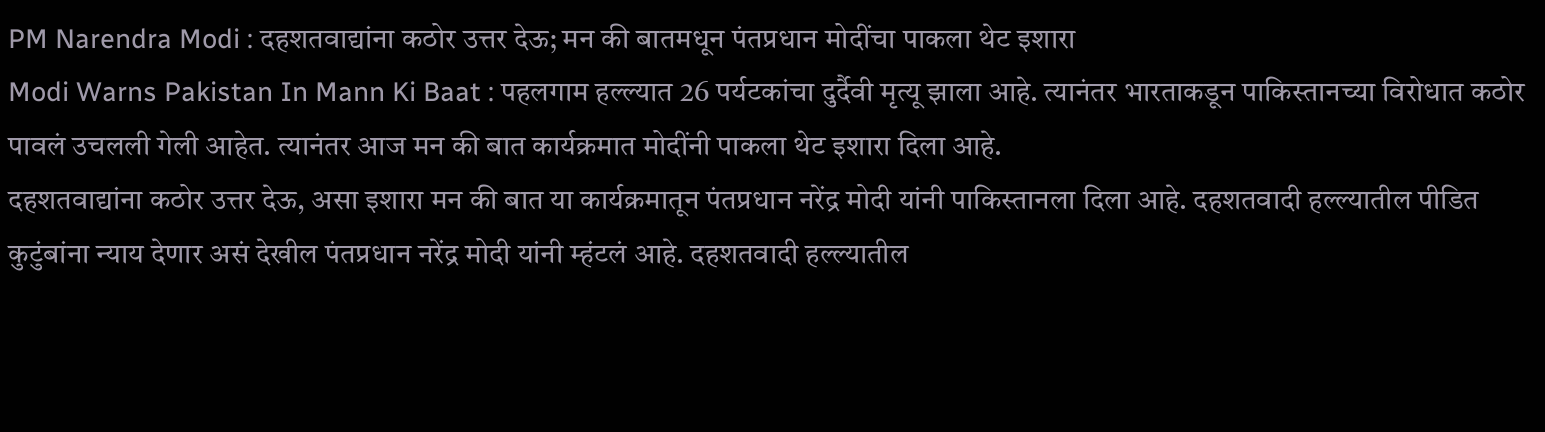PM Narendra Modi : दहशतवाद्यांना कठोर उत्तर देऊ; मन की बातमधून पंतप्रधान मोदींचा पाकला थेट इशारा
Modi Warns Pakistan In Mann Ki Baat : पहलगाम हल्ल्यात 26 पर्यटकांचा दुर्दैवी मृत्यू झाला आहे. त्यानंतर भारताकडून पाकिस्तानच्या विरोधात कठोर पावलं उचलली गेली आहेत. त्यानंतर आज मन की बात कार्यक्रमात मोदींनी पाकला थेट इशारा दिला आहे.
दहशतवाद्यांना कठोर उत्तर देऊ, असा इशारा मन की बात या कार्यक्रमातून पंतप्रधान नरेंद्र मोदी यांनी पाकिस्तानला दिला आहे. दहशतवादी हल्ल्यातील पीडित कुटुंबांना न्याय देणार असं देखील पंतप्रधान नरेंद्र मोदी यांनी म्हंटलं आहे. दहशतवादी हल्ल्यातील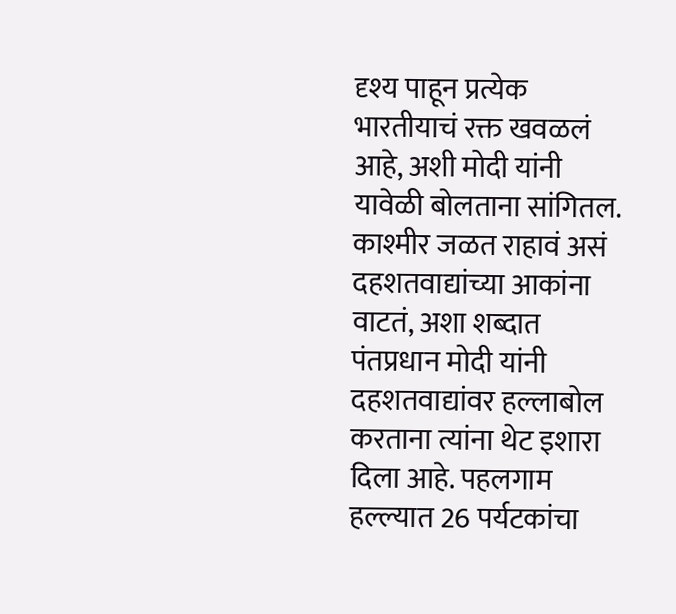दृश्य पाहून प्रत्येक भारतीयाचं रक्त खवळलं आहे, अशी मोदी यांनी यावेळी बोलताना सांगितल. काश्मीर जळत राहावं असं दहशतवाद्यांच्या आकांना वाटतं, अशा शब्दात पंतप्रधान मोदी यांनी दहशतवाद्यांवर हल्लाबोल करताना त्यांना थेट इशारा दिला आहे. पहलगाम हल्ल्यात 26 पर्यटकांचा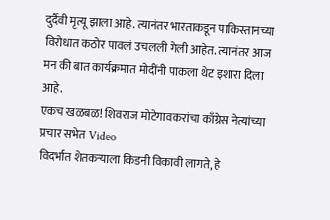दुर्दैवी मृत्यू झाला आहे. त्यानंतर भारताकडून पाकिस्तानच्या विरोधात कठोर पावलं उचलली गेली आहेत. त्यानंतर आज मन की बात कार्यक्रमात मोदींनी पाकला थेट इशारा दिला आहे.
एकच खळबळ! शिवराज मोटेगावकरांचा काँग्रेस नेत्यांच्या प्रचार सभेत Video
विदर्भात शेतकऱ्याला किडनी विकावी लागते, हे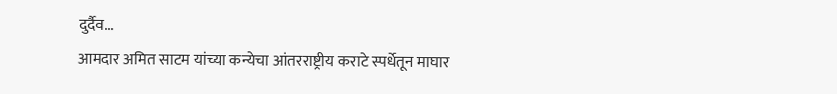दुर्दैव...
आमदार अमित साटम यांच्या कन्येचा आंतरराष्ट्रीय कराटे स्पर्धेतून माघार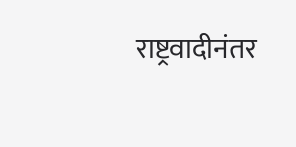राष्ट्रवादीनंतर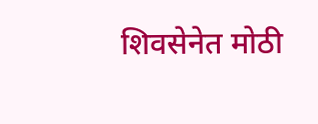शिवसेनेत मोठी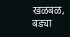खळबळ, बड्या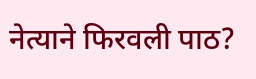नेत्याने फिरवली पाठ?